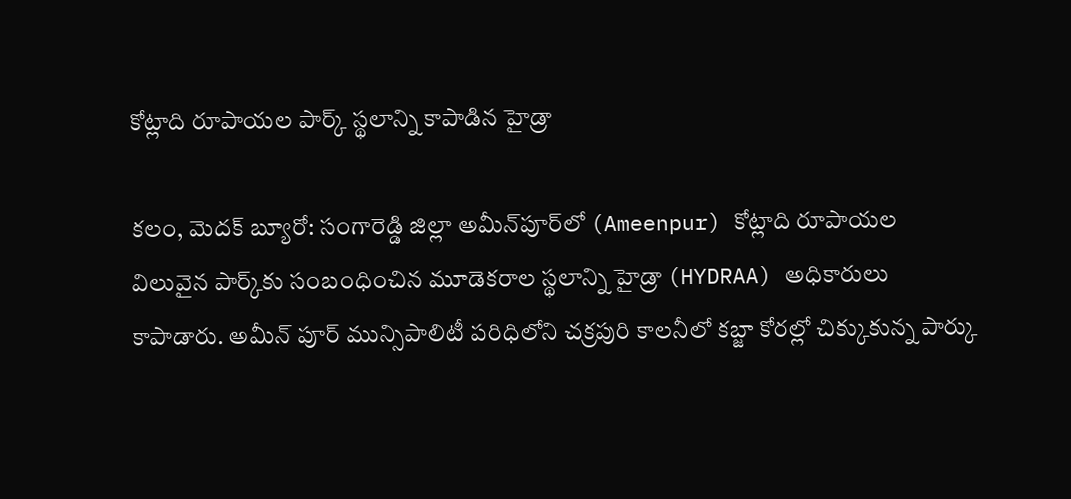కోట్లాది రూపాయల పార్క్ స్థలాన్ని కాపాడిన హైడ్రా

కలం, మెదక్ బ్యూరో: సంగారెడ్డి జిల్లా అమీన్‌పూర్‌లో (Ameenpur) కోట్లాది రూపాయల‌ విలువైన పార్క్‌కు సంబంధించిన మూడెకరాల స్థలాన్ని హైడ్రా (HYDRAA) అధికారులు కాపాడారు. అమీన్ పూర్ మున్సిపాలిటీ పరిధిలోని చక్రపురి కాలనీలో కబ్జా కోరల్లో చిక్కుకున్న పార్కు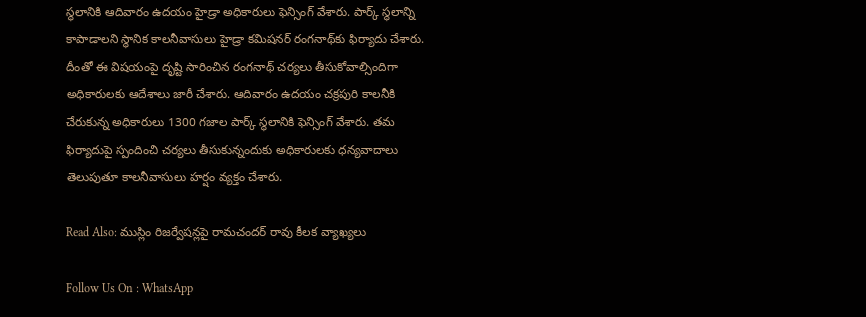స్థలానికి ఆదివారం ఉద‌యం హైడ్రా అధికారులు ఫెన్సింగ్ వేశారు. పార్క్ స్థ‌లాన్ని కాపాడాల‌ని స్థానిక కాలనీవాసులు హైడ్రా క‌మిష‌నర్ రంగ‌నాథ్‌కు ఫిర్యాదు చేశారు. దీంతో ఈ విష‌యంపై దృష్టి సారించిన‌ రంగనాథ్ చ‌ర్య‌లు తీసుకోవాల్సిందిగా అధికారుల‌కు ఆదేశాలు జారీ చేశారు. ఆదివారం ఉద‌యం చ‌క్ర‌పురి కాల‌నీకి చేరుకున్న అధికారులు 1300 గజాల పార్క్ స్థలానికి ఫె‌న్సింగ్ వేశారు. త‌మ ఫిర్యాదుపై స్పందించి చ‌ర్య‌లు తీసుకున్నందుకు అధికారుల‌కు ధ‌న్య‌వాదాలు తెలుపుతూ కాలనీవాసులు హర్షం వ్యక్తం చేశారు.

Read Also: ముస్లిం రిజర్వేషన్లపై రామచందర్ రావు కీలక వ్యాఖ్యలు

Follow Us On : WhatsApp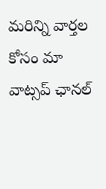మ‌రిన్ని వార్త‌ల కోసం మా వాట్స‌ప్ ఛాన‌ల్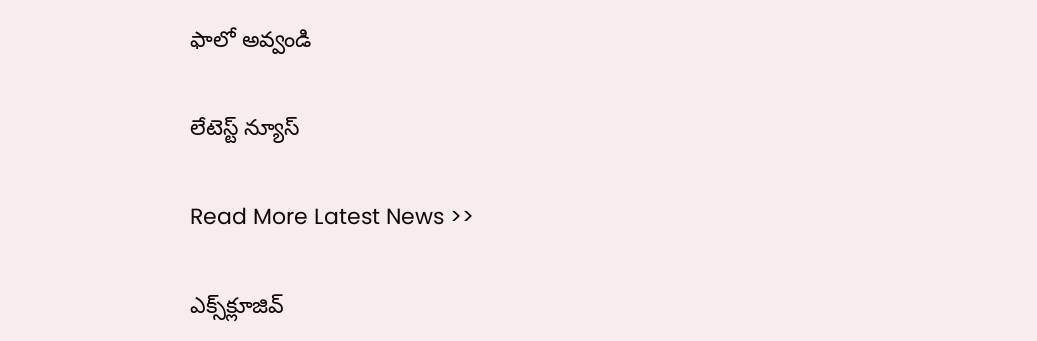ఫాలో అవ్వండి

లేటెస్ట్ న్యూస్‌

Read More Latest News >>

ఎక్స్‌క్లూజివ్‌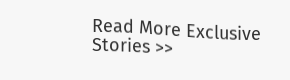Read More Exclusive Stories >>